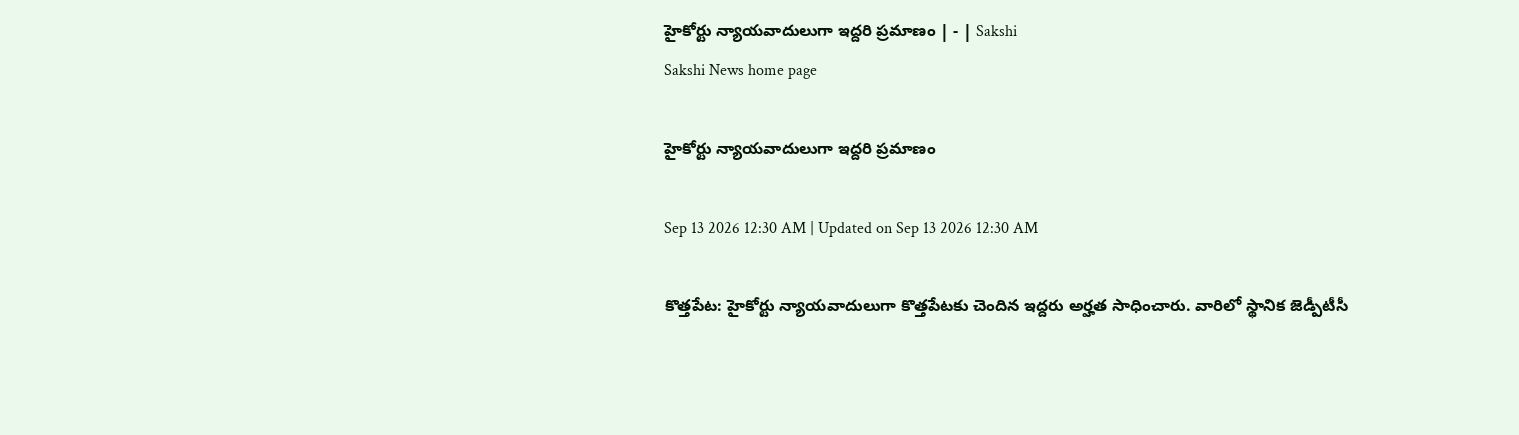హైకోర్టు న్యాయవాదులుగా ఇద్దరి ప్రమాణం | - | Sakshi
Sakshi News home page

హైకోర్టు న్యాయవాదులుగా ఇద్దరి ప్రమాణం

Sep 13 2026 12:30 AM | Updated on Sep 13 2026 12:30 AM

కొత్తపేట: హైకోర్టు న్యాయవాదులుగా కొత్తపేటకు చెందిన ఇద్దరు అర్హత సాధించారు. వారిలో స్థానిక జెడ్పీటీసీ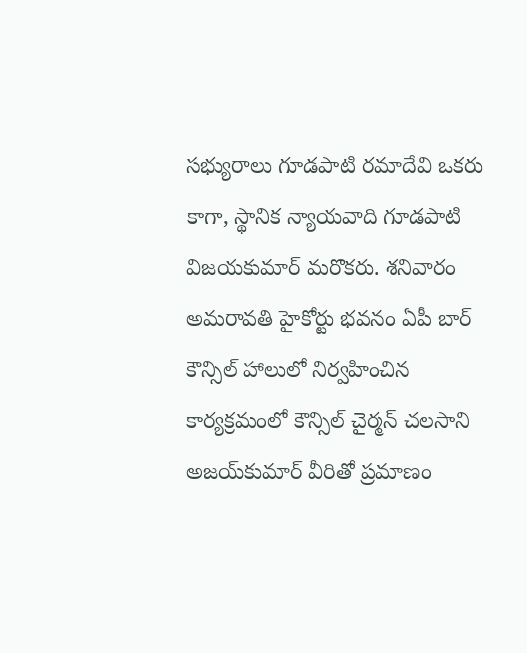సభ్యురాలు గూడపాటి రమాదేవి ఒకరు కాగా, స్థానిక న్యాయవాది గూడపాటి విజయకుమార్‌ మరొకరు. శనివారం అమరావతి హైకోర్టు భవనం ఏపీ బార్‌ కౌన్సిల్‌ హాలులో నిర్వహించిన కార్యక్రమంలో కౌన్సిల్‌ చైర్మన్‌ చలసాని అజయ్‌కుమార్‌ వీరితో ప్రమాణం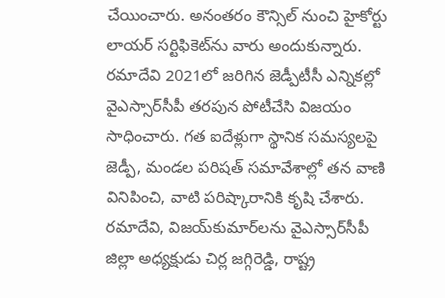చేయించారు. అనంతరం కౌన్సిల్‌ నుంచి హైకోర్టు లాయర్‌ సర్టిఫికెట్‌ను వారు అందుకున్నారు. రమాదేవి 2021లో జరిగిన జెడ్పీటీసీ ఎన్నికల్లో వైఎస్సార్‌సీపీ తరపున పోటీచేసి విజయం సాధించారు. గత ఐదేళ్లుగా స్థానిక సమస్యలపై జెడ్పీ, మండల పరిషత్‌ సమావేశాల్లో తన వాణి వినిపించి, వాటి పరిష్కారానికి కృషి చేశారు. రమాదేవి, విజయ్‌కుమార్‌లను వైఎస్సార్‌సీపీ జిల్లా అధ్యక్షుడు చిర్ల జగ్గిరెడ్డి, రాష్ట్ర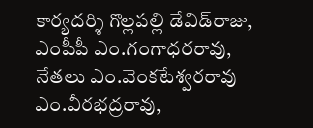కార్యదర్శి గొల్లపల్లి డేవిడ్‌రాజు, ఎంపీపీ ఎం.గంగాధరరావు, నేతలు ఎం.వెంకటేశ్వరరావు ఎం.వీరభద్రరావు,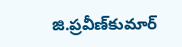జి.ప్రవీణ్‌కుమార్‌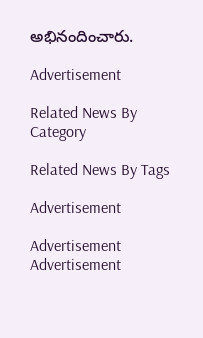అభినందించారు.

Advertisement

Related News By Category

Related News By Tags

Advertisement

Advertisement
Advertisement